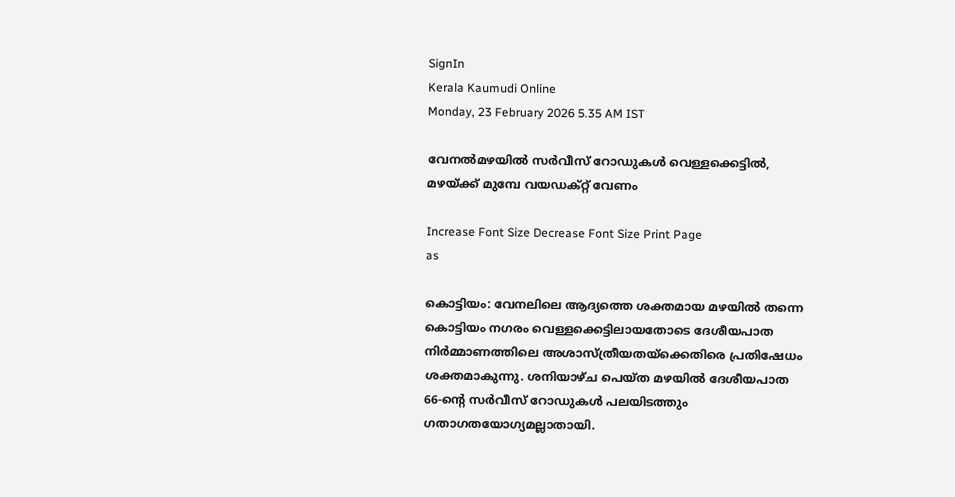SignIn
Kerala Kaumudi Online
Monday, 23 February 2026 5.35 AM IST

വേനൽമഴയിൽ സർവീസ് റോഡുകൾ വെള്ളക്കെട്ടിൽ, മഴയ്ക്ക് മുമ്പേ വയഡക്റ്റ് വേണം

Increase Font Size Decrease Font Size Print Page
as

കൊട്ടിയം: വേനലിലെ ആദ്യത്തെ ശക്തമായ മഴയിൽ തന്നെ കൊട്ടിയം നഗരം വെള്ളക്കെട്ടിലായതോടെ ദേശീയപാത നിർമ്മാണത്തിലെ അശാസ്ത്രീയതയ്ക്കെതിരെ പ്രതിഷേധം ശക്തമാകുന്നു. ശനിയാഴ്ച പെയ്ത മഴയിൽ ദേശീയപാത 66-ന്റെ സർവീസ് റോഡുകൾ പലയിടത്തും ഗതാഗതയോഗ്യമല്ലാതായി.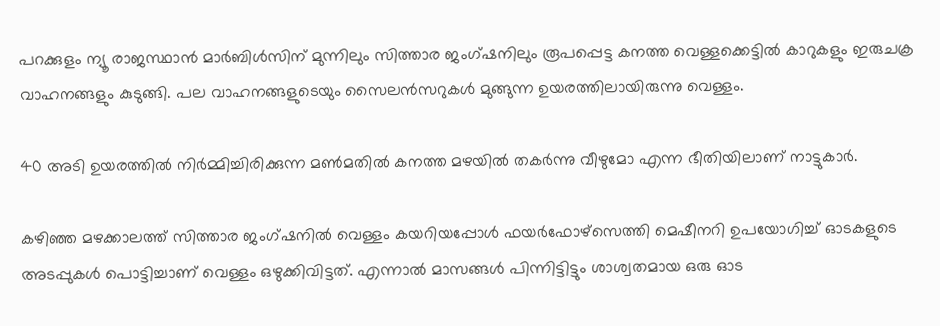പറക്കുളം ന്യൂ രാജസ്ഥാൻ മാർബിൾസിന് മുന്നിലും സിത്താര ജംഗ്ഷനിലും രൂപപ്പെട്ട കനത്ത വെള്ളക്കെട്ടിൽ കാറുകളും ഇരുചക്ര വാഹനങ്ങളും കുടുങ്ങി. പല വാഹനങ്ങളുടെയും സൈലൻസറുകൾ മുങ്ങുന്ന ഉയരത്തിലായിരുന്നു വെള്ളം.

40 അടി ഉയരത്തിൽ നിർമ്മിച്ചിരിക്കുന്ന മൺമതിൽ കനത്ത മഴയിൽ തകർന്നു വീഴുമോ എന്ന ഭീതിയിലാണ് നാട്ടുകാർ.

കഴിഞ്ഞ മഴക്കാലത്ത് സിത്താര ജംഗ്ഷനിൽ വെള്ളം കയറിയപ്പോൾ ഫയർഫോഴ്സെത്തി മെഷീനറി ഉപയോഗിച്ച് ഓടകളുടെ അടപ്പുകൾ പൊട്ടിച്ചാണ് വെള്ളം ഒഴുക്കിവിട്ടത്. എന്നാൽ മാസങ്ങൾ പിന്നിട്ടിട്ടും ശാശ്വതമായ ഒരു ഓട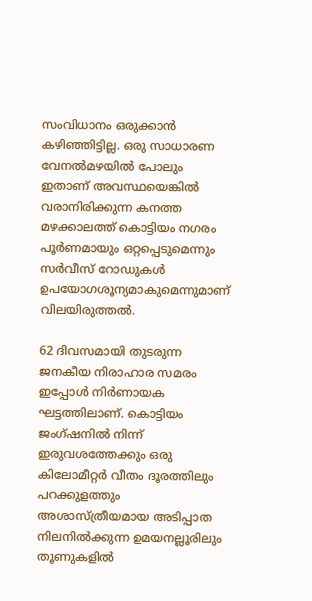സംവിധാനം ഒരുക്കാൻ കഴിഞ്ഞിട്ടില്ല. ഒരു സാധാരണ വേനൽമഴയിൽ പോലും ഇതാണ് അവസ്ഥയെങ്കിൽ വരാനിരിക്കുന്ന കനത്ത മഴക്കാലത്ത് കൊട്ടിയം നഗരം പൂർണമായും ഒറ്റപ്പെടുമെന്നും സർവീസ് റോഡുകൾ ഉപയോഗശൂന്യമാകുമെന്നുമാണ് വിലയിരുത്തൽ.

62 ദിവസമായി തുടരുന്ന ജനകീയ നിരാഹാര സമരം ഇപ്പോൾ നിർണായക ഘട്ടത്തിലാണ്. കൊട്ടിയം ജംഗ്ഷനിൽ നിന്ന് ഇരുവശത്തേക്കും ഒരു കിലോമീറ്റർ വീതം ദൂരത്തിലും പറക്കുളത്തും അശാസ്ത്രീയമായ അടിപ്പാത നിലനിൽക്കുന്ന ഉമയനല്ലൂരിലും തൂണുകളിൽ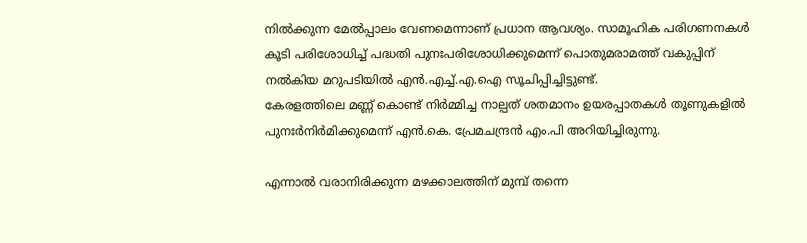നിൽക്കുന്ന മേൽപ്പാലം വേണമെന്നാണ് പ്രധാന ആവശ്യം. സാമൂഹിക പരിഗണനകൾ കൂടി പരിശോധിച്ച് പദ്ധതി പുനഃപരിശോധിക്കുമെന്ന് പൊതുമരാമത്ത് വകുപ്പിന് നൽകിയ മറുപടിയിൽ എൻ.എച്ച്.എ.ഐ സൂചിപ്പിച്ചിട്ടുണ്ട്.
കേരളത്തിലെ മണ്ണ് കൊണ്ട് നിർമ്മിച്ച നാല്പത് ശതമാനം ഉയരപ്പാതകൾ തൂണുകളിൽ പുനഃർനിർമിക്കുമെന്ന് എൻ.കെ. പ്രേമചന്ദ്രൻ എം.പി അറിയിച്ചിരുന്നു.

എന്നാൽ വരാനിരിക്കുന്ന മഴക്കാലത്തിന് മുമ്പ് തന്നെ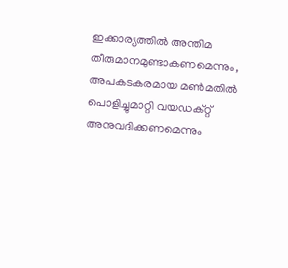ഇക്കാര്യത്തിൽ അന്തിമ തീരുമാനമുണ്ടാകണമെന്നും, അപകടകരമായ മൺമതിൽ പൊളിച്ചുമാറ്റി വയഡക്റ്റ് അനുവദിക്കണമെന്നും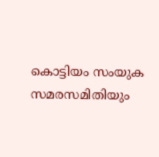കൊട്ടിയം സംയുക സമരസമിതിയും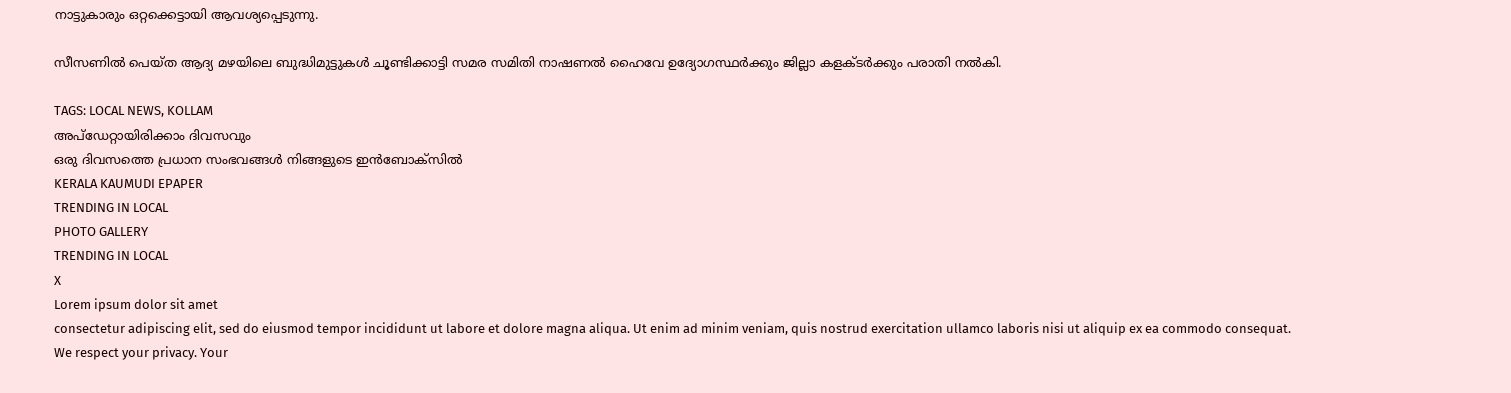നാട്ടുകാരും ഒറ്റക്കെട്ടായി ആവശ്യപ്പെടുന്നു.

സീസണിൽ പെയ്ത ആദ്യ മഴയിലെ ബുദ്ധിമുട്ടുകൾ ചൂണ്ടിക്കാട്ടി സമര സമിതി നാഷണൽ ഹൈവേ ഉദ്യോഗസ്ഥർക്കും ജില്ലാ കളക്ടർക്കും പരാതി നൽകി.

TAGS: LOCAL NEWS, KOLLAM
അപ്ഡേറ്റായിരിക്കാം ദിവസവും
ഒരു ദിവസത്തെ പ്രധാന സംഭവങ്ങൾ നിങ്ങളുടെ ഇൻബോക്സിൽ
KERALA KAUMUDI EPAPER
TRENDING IN LOCAL
PHOTO GALLERY
TRENDING IN LOCAL
X
Lorem ipsum dolor sit amet
consectetur adipiscing elit, sed do eiusmod tempor incididunt ut labore et dolore magna aliqua. Ut enim ad minim veniam, quis nostrud exercitation ullamco laboris nisi ut aliquip ex ea commodo consequat.
We respect your privacy. Your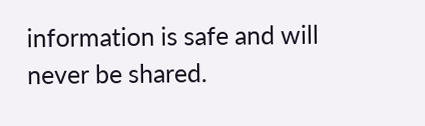information is safe and will never be shared.